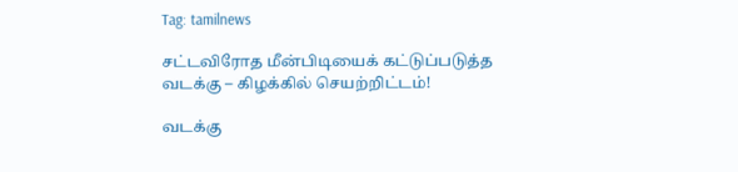Tag: tamilnews

சட்டவிரோத மீன்பிடியைக் கட்டுப்படுத்த வடக்கு – கிழக்கில் செயற்றிட்டம்!

வடக்கு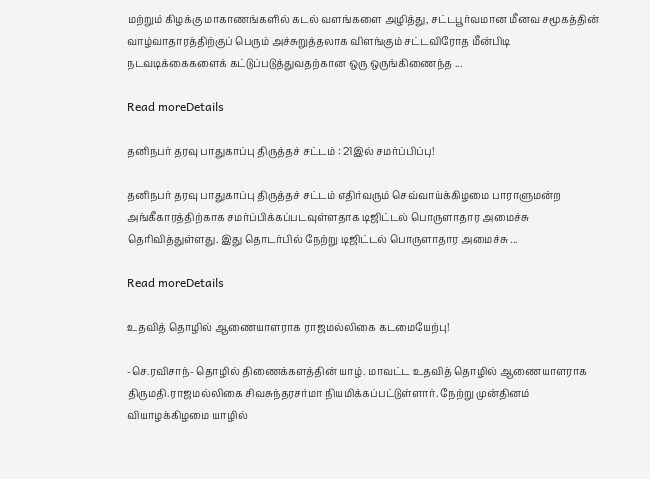மற்றும் கிழக்கு மாகாணங்களில் கடல் வளங்களை அழித்து, சட்டபூர்வமான மீனவ சமூகத்தின் வாழ்வாதாரத்திற்குப் பெரும் அச்சுறுத்தலாக விளங்கும் சட்டவிரோத மீன்பிடி நடவடிக்கைகளைக் கட்டுப்படுத்துவதற்கான ஒரு ஒருங்கிணைந்த ...

Read moreDetails

தனிநபர் தரவு பாதுகாப்பு திருத்தச் சட்டம் : 21இல் சமர்ப்பிப்பு!

தனிநபர் தரவு பாதுகாப்பு திருத்தச் சட்டம் எதிர்வரும் செவ்வாய்க்கிழமை பாராளுமன்ற அங்கீகாரத்திற்காக சமர்ப்பிக்கப்படவுள்ளதாக டிஜிட்டல் பொருளாதார அமைச்சு தெரிவித்துள்ளது. இது தொடர்பில் நேற்று டிஜிட்டல் பொருளாதார அமைச்சு ...

Read moreDetails

உதவித் தொழில் ஆணையாளராக ராஜமல்லிகை கடமையேற்பு!

-செ.ரவிசாந்- தொழில் திணைக்களத்தின் யாழ். மாவட்ட உதவித் தொழில் ஆணையாளராக திருமதி.ராஜமல்லிகை சிவசுந்தரசர்மா நியமிக்கப்பட்டுள்ளார். நேற்று முன்தினம் வியாழக்கிழமை யாழில்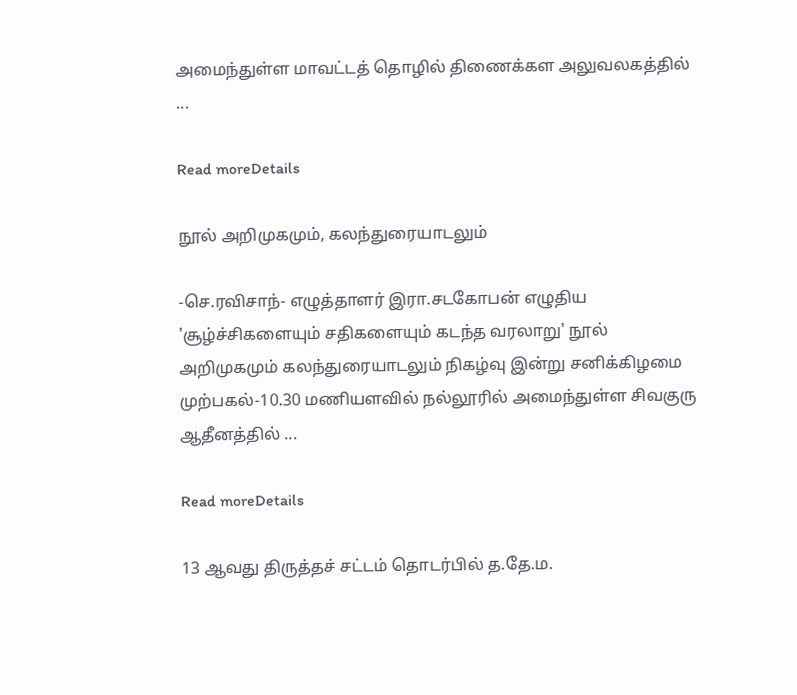அமைந்துள்ள மாவட்டத் தொழில் திணைக்கள அலுவலகத்தில் ...

Read moreDetails

நூல் அறிமுகமும், கலந்துரையாடலும்

-செ.ரவிசாந்- எழுத்தாளர் இரா.சடகோபன் எழுதிய 'சூழ்ச்சிகளையும் சதிகளையும் கடந்த வரலாறு' நூல் அறிமுகமும் கலந்துரையாடலும் நிகழ்வு இன்று சனிக்கிழமை முற்பகல்-10.30 மணியளவில் நல்லூரில் அமைந்துள்ள சிவகுரு ஆதீனத்தில் ...

Read moreDetails

13 ஆவது திருத்தச் சட்டம் தொடர்பில் த.தே.ம.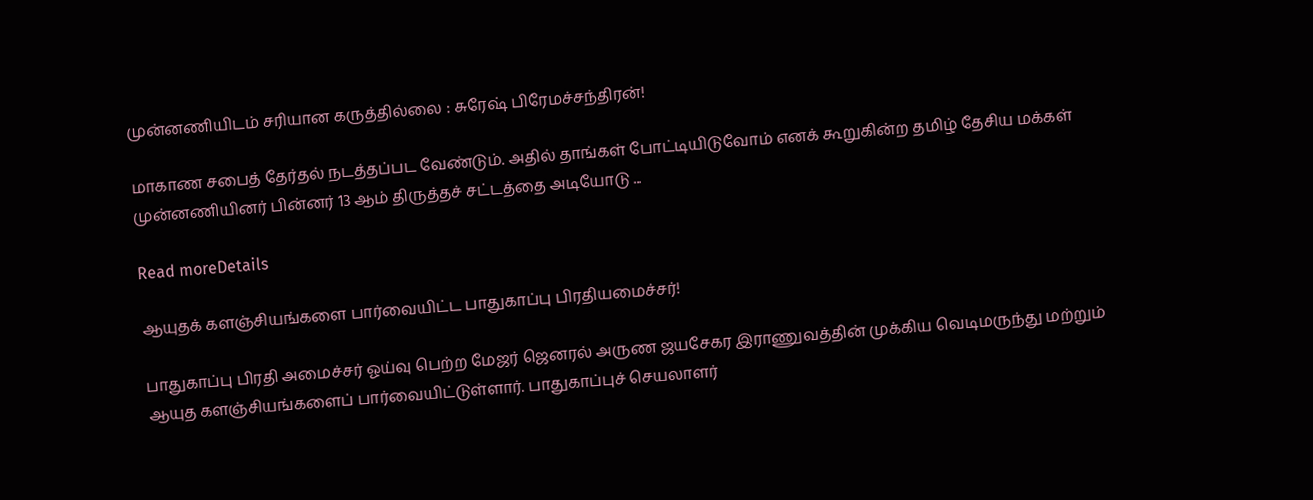முன்னணியிடம் சரியான கருத்தில்லை : சுரேஷ் பிரேமச்சந்திரன்!

மாகாண சபைத் தேர்தல் நடத்தப்பட வேண்டும். அதில் தாங்கள் போட்டியிடுவோம் எனக் கூறுகின்ற தமிழ் தேசிய மக்கள் முன்னணியினர் பின்னர் 13 ஆம் திருத்தச் சட்டத்தை அடியோடு ...

Read moreDetails

ஆயுதக் களஞ்சியங்களை பார்வையிட்ட பாதுகாப்பு பிரதியமைச்சர்!

பாதுகாப்பு பிரதி அமைச்சர் ஓய்வு பெற்ற மேஜர் ஜெனரல் அருண ஜயசேகர இராணுவத்தின் முக்கிய வெடிமருந்து மற்றும் ஆயுத களஞ்சியங்களைப் பார்வையிட்டுள்ளார். பாதுகாப்புச் செயலாளர்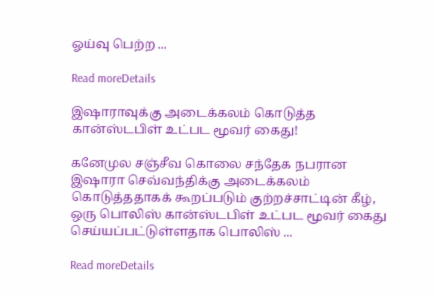ஓய்வு பெற்ற ...

Read moreDetails

இஷாராவுக்கு அடைக்கலம் கொடுத்த கான்ஸ்டபிள் உட்பட மூவர் கைது!

கனேமுல சஞ்சீவ கொலை சந்தேக நபரான இஷாரா செவ்வந்திக்கு அடைக்கலம் கொடுத்ததாகக் கூறப்படும் குற்றச்சாட்டின் கீழ், ஒரு பொலிஸ் கான்ஸ்டபிள் உட்பட மூவர் கைது செய்யப்பட்டுள்ளதாக பொலிஸ் ...

Read moreDetails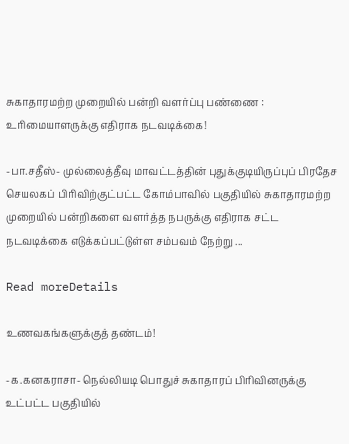சுகாதாரமற்ற முறையில் பன்றி வளர்ப்பு பண்ணை : உரிமையாளருக்கு எதிராக நடவடிக்கை!

-பா.சதீஸ்- முல்லைத்தீவு மாவட்டத்தின் புதுக்குடியிருப்புப் பிரதேச செயலகப் பிரிவிற்குட்பட்ட கோம்பாவில் பகுதியில் சுகாதாரமற்ற முறையில் பன்றிகளை வளர்த்த நபருக்கு எதிராக சட்ட நடவடிக்கை எடுக்கப்பட்டுள்ள சம்பவம் நேற்று ...

Read moreDetails

உணவகங்களுக்குத் தண்டம்!

-க.கனகராசா- நெல்லியடி பொதுச் சுகாதாரப் பிரிவினருக்கு உட்பட்ட பகுதியில்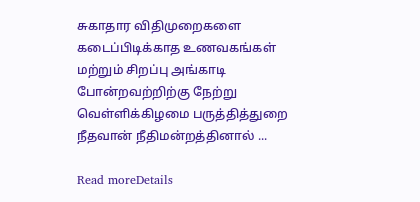சுகாதார விதிமுறைகளை கடைப்பிடிக்காத உணவகங்கள் மற்றும் சிறப்பு அங்காடி போன்றவற்றிற்கு நேற்று வெள்ளிக்கிழமை பருத்தித்துறை நீதவான் நீதிமன்றத்தினால் ...

Read moreDetails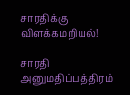சாரதிக்கு விளக்கமறியல்!

சாரதி அனுமதிப்பத்திரம்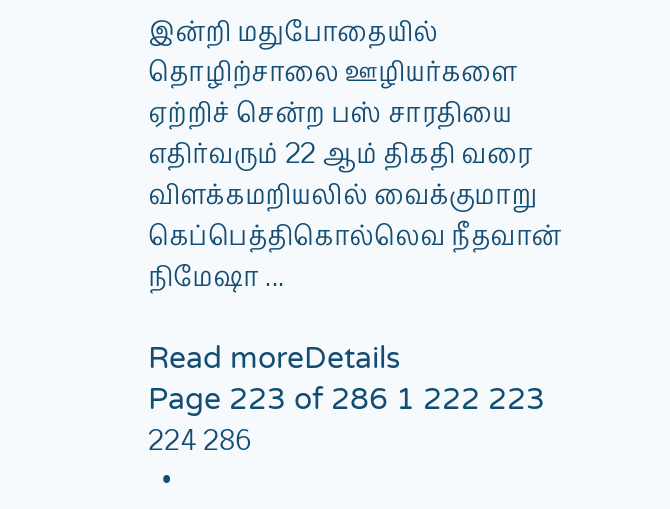இன்றி மதுபோதையில் தொழிற்சாலை ஊழியர்களை ஏற்றிச் சென்ற பஸ் சாரதியை எதிர்வரும் 22 ஆம் திகதி வரை விளக்கமறியலில் வைக்குமாறு கெப்பெத்திகொல்லெவ நீதவான் நிமேஷா ...

Read moreDetails
Page 223 of 286 1 222 223 224 286
  •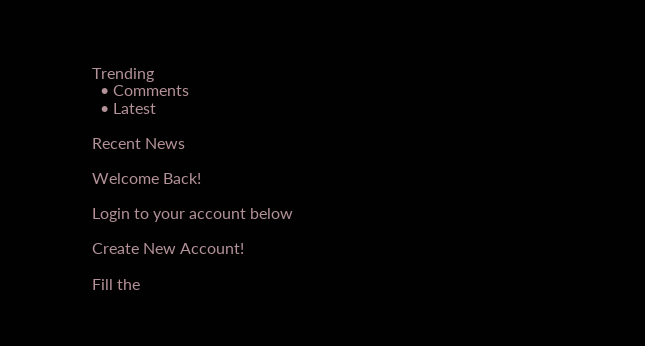Trending
  • Comments
  • Latest

Recent News

Welcome Back!

Login to your account below

Create New Account!

Fill the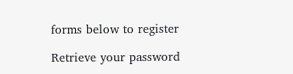forms below to register

Retrieve your password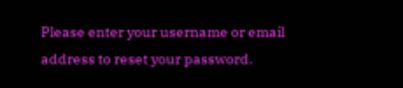Please enter your username or email address to reset your password.